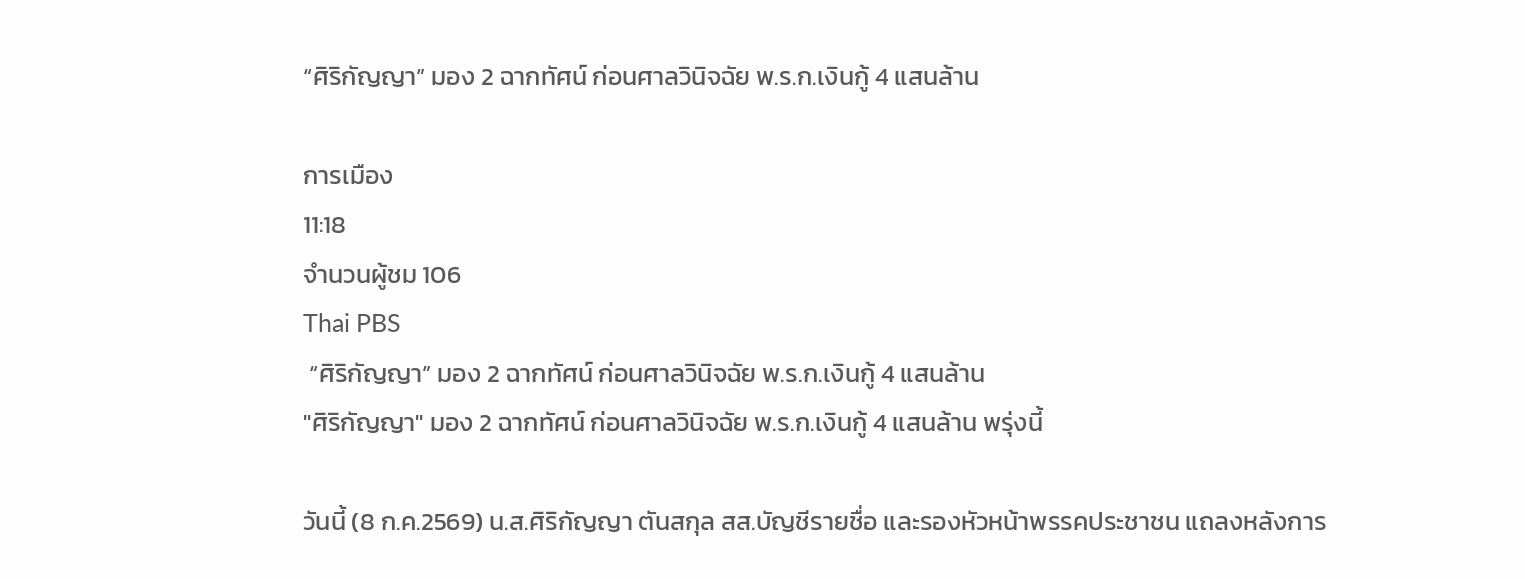“ศิริกัญญา” มอง 2 ฉากทัศน์ ก่อนศาลวินิจฉัย พ.ร.ก.เงินกู้ 4 แสนล้าน

การเมือง
11:18
จำนวนผู้ชม 106
Thai PBS
 “ศิริกัญญา” มอง 2 ฉากทัศน์ ก่อนศาลวินิจฉัย พ.ร.ก.เงินกู้ 4 แสนล้าน
"ศิริกัญญา" มอง 2 ฉากทัศน์ ก่อนศาลวินิจฉัย พ.ร.ก.เงินกู้ 4 แสนล้าน พรุ่งนี้

วันนี้ (8 ก.ค.2569) น.ส.ศิริกัญญา ตันสกุล สส.บัญชีรายชื่อ และรองหัวหน้าพรรคประชาชน แถลงหลังการ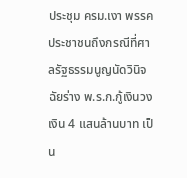ประชุม ครม.เงา พรรคประชาชนถึงกรณีที่ศาลรัฐธรรมนูญนัดวินิจฉัยร่าง พ.ร.ก.กู้เงินวงเงิน 4 แสนล้านบาท เป็น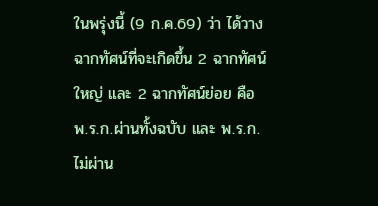ในพรุ่งนี้ (9 ก.ค.69) ว่า ได้วางฉากทัศน์ที่จะเกิดขึ้น 2 ฉากทัศน์ใหญ่ และ 2 ฉากทัศน์ย่อย คือ พ.ร.ก.ผ่านทั้งฉบับ และ พ.ร.ก.ไม่ผ่าน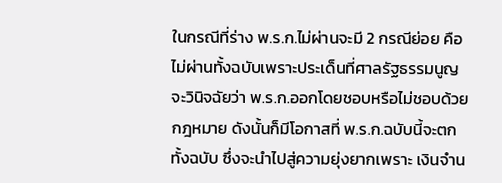ในกรณีที่ร่าง พ.ร.ก.ไม่ผ่านจะมี 2 กรณีย่อย คือ ไม่ผ่านทั้งฉบับเพราะประเด็นที่ศาลรัฐธรรมนูญจะวินิจฉัยว่า พ.ร.ก.ออกโดยชอบหรือไม่ชอบด้วยกฎหมาย ดังนั้นก็มีโอกาสที่ พ.ร.ก.ฉบับนี้จะตกทั้งฉบับ ซึ่งจะนำไปสู่ความยุ่งยากเพราะ เงินจำน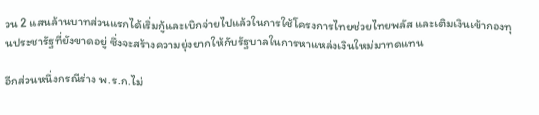วน 2 แสนล้านบาทส่วนแรกได้เริ่มกู้และเบิกจ่ายไปแล้วในการใช้โครงการไทยช่วยไทยพลัส และเติมเงินเข้ากองทุนประชารัฐที่ยังขาดอยู่ ซึ่งจะสร้างความยุ่งยากให้กับรัฐบาลในการหาแหล่งเงินใหม่มาทดแทน

อีกส่วนหนึ่งกรณีร่าง พ.ร.ก.ไม่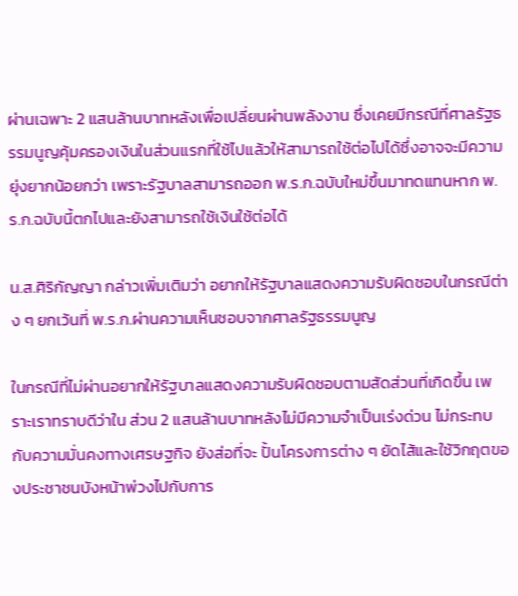ผ่านเฉพาะ 2 แสนล้านบาทหลังเพื่อเปลี่ยนผ่านพลังงาน ซึ่งเคยมีกรณีที่ศาลรัฐธรรมนูญคุ้มครองเงินในส่วนแรกที่ใช้ไปแล้วให้สามารถใช้ต่อไปได้ซึ่งอาจจะมีความยุ่งยากน้อยกว่า เพราะรัฐบาลสามารถออก พ.ร.ก.ฉบับใหม่ขึ้นมาทดแทนหาก พ.ร.ก.ฉบับนี้ตกไปและยังสามารถใช้เงินใช้ต่อได้

น.ส.ศิริกัญญา กล่าวเพิ่มเติมว่า อยากให้รัฐบาลแสดงความรับผิดชอบในกรณีต่าง ๆ ยกเว้นที่ พ.ร.ก.ผ่านความเห็นชอบจากศาลรัฐธรรมนูญ

ในกรณีที่ไม่ผ่านอยากให้รัฐบาลแสดงความรับผิดชอบตามสัดส่วนที่เกิดขึ้น เพราะเราทราบดีว่าใน ส่วน 2 แสนล้านบาทหลังไม่มีความจำเป็นเร่งด่วน ไม่กระทบกับความมั่นคงทางเศรษฐกิจ ยังส่อที่จะ ปั้นโครงการต่าง ๆ ยัดไส้และใช้วิกฤตของประชาชนบังหน้าพ่วงไปกับการ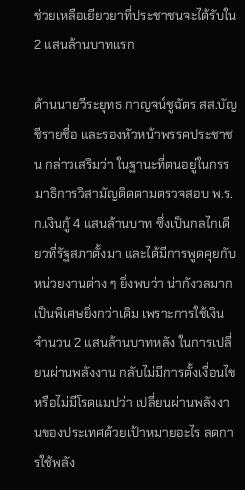ช่วยเหลือเยียวยาที่ประชาชนจะได้รับใน 2 แสนล้านบาทแรก

ด้านนายวีระยุทธ กาญจน์ชูฉัตร สส.บัญชีรายชื่อ และรองหัวหน้าพรรคประชาชน กล่าวเสริมว่า ในฐานะที่ตนอยู่ในกรรมาธิการวิสามัญติดตามตรวจสอบ พ.ร.ก.เงินกู้ 4 แสนล้านบาท ซึ่งเป็นกลไกเดียวที่รัฐสภาตั้งมา และได้มีการพูดคุยกับหน่วยงานต่าง ๆ ยิ่งพบว่า น่ากังวลมากเป็นพิเศษยิ่งกว่าเดิม เพราะการใช้เงินจำนวน 2 แสนล้านบาทหลัง ในการเปลี่ยนผ่านพลังงาน กลับไม่มีการตั้งเงื่อนไขหรือไม่มีโรดแมปว่า เปลี่ยนผ่านพลังงานของประเทศด้วยเป้าหมายอะไร ลดการใช้พลัง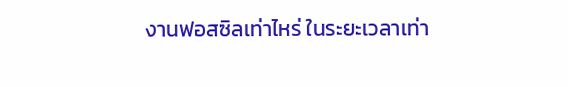งานฟอสซิลเท่าไหร่ ในระยะเวลาเท่า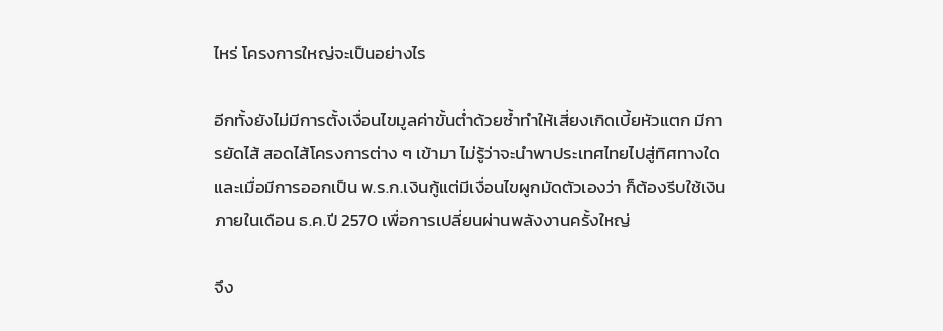ไหร่ โครงการใหญ่จะเป็นอย่างไร

อีกทั้งยังไม่มีการตั้งเงื่อนไขมูลค่าขั้นต่ำด้วยซ้ำทำให้เสี่ยงเกิดเบี้ยหัวแตก มีการยัดไส้ สอดไส้โครงการต่าง ๆ เข้ามา ไม่รู้ว่าจะนำพาประเทศไทยไปสู่ทิศทางใด และเมื่อมีการออกเป็น พ.ร.ก.เงินกู้แต่มีเงื่อนไขผูกมัดตัวเองว่า ก็ต้องรีบใช้เงินภายในเดือน ธ.ค.ปี 2570 เพื่อการเปลี่ยนผ่านพลังงานครั้งใหญ่

จึง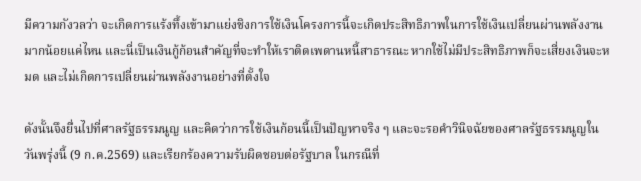มีความกังวลว่า จะเกิดการแร้งทึ้งเข้ามาแย่งชิงการใช้เงินโครงการนี้จะเกิดประสิทธิภาพในการใช้เงินเปลี่ยนผ่านพลังงานมากน้อยแค่ไหน และนี่เป็นเงินกู้ก้อนสำคัญที่จะทำให้เราติดเพดานหนี้สาธารณะ หากใช้ไม่มีประสิทธิภาพก็จะเสี่ยงเงินจะหมด และไม่เกิดการเปลี่ยนผ่านพลังงานอย่างที่ตั้งใจ

ดังนั้นจึงยื่นไปที่ศาลรัฐธรรมนูญ และคิดว่าการใช้เงินก้อนนี้เป็นปัญหาจริง ๆ และจะรอคำวินิจฉัยของศาลรัฐธรรมนูญในวันพรุ่งนี้ (9 ก.ค.2569) และเรียกร้องความรับผิดชอบต่อรัฐบาล ในกรณีที่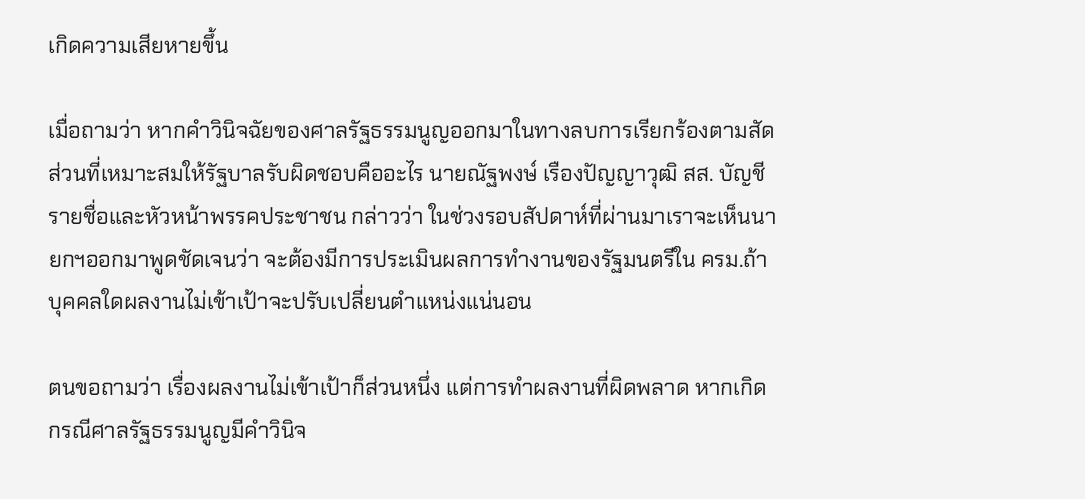เกิดความเสียหายขึ้น

เมื่อถามว่า หากคำวินิจฉัยของศาลรัฐธรรมนูญออกมาในทางลบการเรียกร้องตามสัดส่วนที่เหมาะสมให้รัฐบาลรับผิดชอบคืออะไร นายณัฐพงษ์ เรืองปัญญาวุฒิ สส. บัญชีรายชื่อและหัวหน้าพรรคประชาชน กล่าวว่า ในช่วงรอบสัปดาห์ที่ผ่านมาเราจะเห็นนายกฯออกมาพูดชัดเจนว่า จะต้องมีการประเมินผลการทำงานของรัฐมนตรีใน ครม.ถ้าบุคคลใดผลงานไม่เข้าเป้าจะปรับเปลี่ยนตำแหน่งแน่นอน

ตนขอถามว่า เรื่องผลงานไม่เข้าเป้าก็ส่วนหนึ่ง แต่การทำผลงานที่ผิดพลาด หากเกิดกรณีศาลรัฐธรรมนูญมีคำวินิจ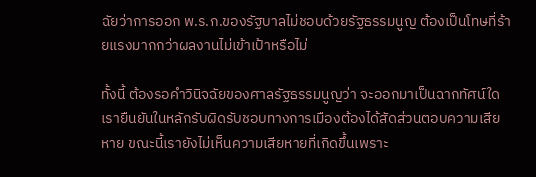ฉัยว่าการออก พ.ร.ก.ของรัฐบาลไม่ชอบด้วยรัฐธรรมนูญ ต้องเป็นโทษที่ร้ายแรงมากกว่าผลงานไม่เข้าเป้าหรือไม่

ทั้งนี้ ต้องรอคำวินิจฉัยของศาลรัฐธรรมนูญว่า จะออกมาเป็นฉากทัศน์ใด เรายืนยันในหลักรับผิดรับชอบทางการเมืองต้องได้สัดส่วนตอบความเสียหาย ขณะนี้เรายังไม่เห็นความเสียหายที่เกิดขึ้นเพราะ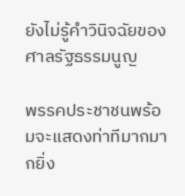ยังไม่รู้คำวินิจฉัยของศาลรัฐธรรมนูญ

พรรคประชาชนพร้อมจะแสดงท่าทีมากมากยิ่ง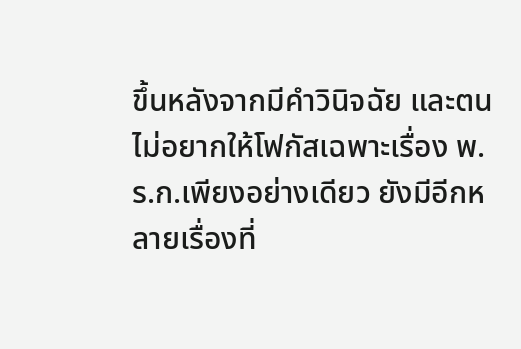ขึ้นหลังจากมีคำวินิจฉัย และตนไม่อยากให้โฟกัสเฉพาะเรื่อง พ.ร.ก.เพียงอย่างเดียว ยังมีอีกหลายเรื่องที่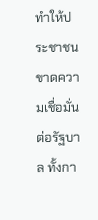ทำให้ประชาชนขาดความเชื่อมั่นต่อรัฐบาล ทั้งกา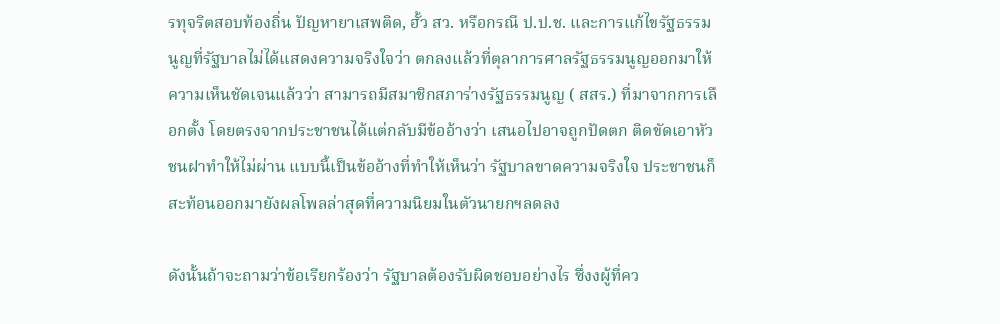รทุจริตสอบท้องถิ่น ปัญหายาเสพติด, ฮั้ว สว. หรือกรณี ป.ป.ช. และการแก้ไขรัฐธรรมนูญที่รัฐบาลไม่ได้แสดงความจริงใจว่า ตกลงแล้วที่ตุลาการศาลรัฐธรรมนูญออกมาให้ความเห็นชัดเจนแล้วว่า สามารถมีสมาชิกสภาร่างรัฐธรรมนูญ ( สสร.) ที่มาจากการเลือกตั้ง โดยตรงจากประชาชนได้แต่กลับมีข้ออ้างว่า เสนอไปอาจถูกปัดตก ติดขัดเอาหัวชนฝาทำให้ไม่ผ่าน แบบนี้เป็นข้ออ้างที่ทำให้เห็นว่า รัฐบาลขาดความจริงใจ ประชาชนก็สะท้อนออกมายังผลโพลล่าสุดที่ความนิยมในตัวนายกฯลดลง

ดังนั้นถ้าจะถามว่าข้อเรียกร้องว่า รัฐบาลต้องรับผิดชอบอย่างไร ซึ่งงผู้ที่คว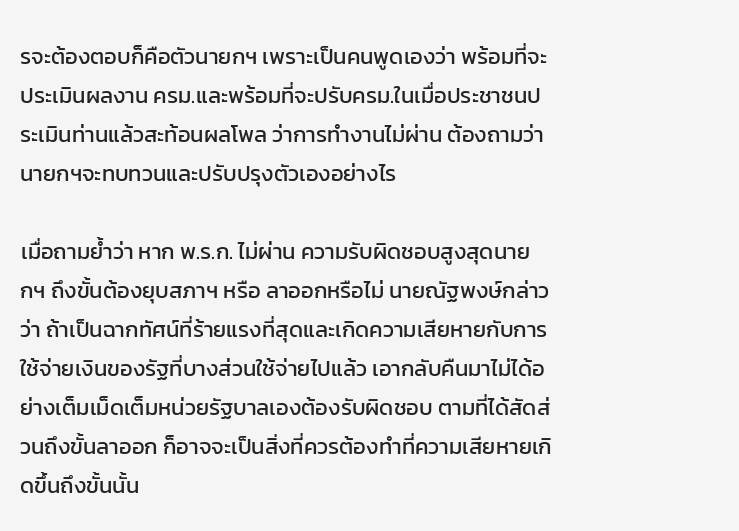รจะต้องตอบก็คือตัวนายกฯ เพราะเป็นคนพูดเองว่า พร้อมที่จะประเมินผลงาน ครม.และพร้อมที่จะปรับครม.ในเมื่อประชาชนประเมินท่านแล้วสะท้อนผลโพล ว่าการทำงานไม่ผ่าน ต้องถามว่านายกฯจะทบทวนและปรับปรุงตัวเองอย่างไร

เมื่อถามย้ำว่า หาก พ.ร.ก. ไม่ผ่าน ความรับผิดชอบสูงสุดนายกฯ ถึงขั้นต้องยุบสภาฯ หรือ ลาออกหรือไม่ นายณัฐพงษ์กล่าวว่า ถ้าเป็นฉากทัศน์ที่ร้ายแรงที่สุดและเกิดความเสียหายกับการใช้จ่ายเงินของรัฐที่บางส่วนใช้จ่ายไปแล้ว เอากลับคืนมาไม่ได้อย่างเต็มเม็ดเต็มหน่วยรัฐบาลเองต้องรับผิดชอบ ตามที่ได้สัดส่วนถึงขั้นลาออก ก็อาจจะเป็นสิ่งที่ควรต้องทำที่ความเสียหายเกิดขึ้นถึงขั้นนั้น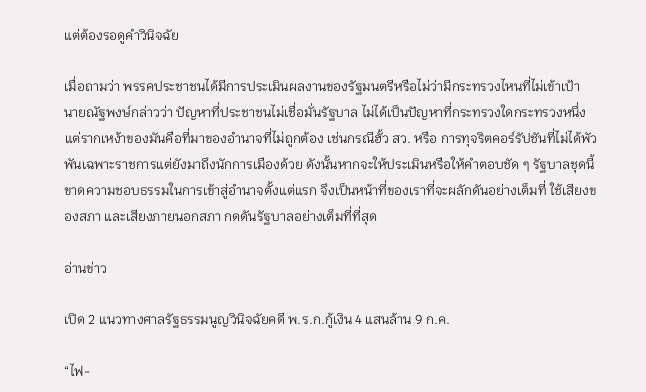แต่ต้องรอดูคำวินิจฉัย

เมื่อถามว่า พรรคประชาชนได้มีการประเมินผลงานของรัฐมนตรีหรือไม่ว่ามีกระทรวงไหนที่ไม่เข้าเป้า นายณัฐพงษ์กล่าวว่า ปัญหาที่ประชาชนไม่เชื่อมั่นรัฐบาล ไม่ได้เป็นปัญหาที่กระทรวงใดกระทรวงหนึ่ง แต่รากเหง้าของมันคือที่มาของอำนาจที่ไม่ถูกต้อง เช่นกรณีฮั้ว สว. หรือ การทุจริตคอร์รัปชันที่ไม่ได้พัวพันเฉพาะราชการแต่ยังมาถึงนักการเมืองด้วย ดังนั้นหากจะให้ประเมินหรือให้คำตอบชัด ๆ รัฐบาลชุดนี้ขาดความชอบธรรมในการเข้าสู่อำนาจตั้งแต่แรก จึงเป็นหน้าที่ของเราที่จะผลักดันอย่างเต็มที่ ใช้เสียงของสภา และเสียงภายนอกสภา กดดันรัฐบาลอย่างเต็มที่ที่สุด

อ่านข่าว

เปิด 2 แนวทางศาลรัฐธรรมนูญวินิจฉัยคดี พ.ร.ก.กู้เงิน 4 แสนล้าน 9 ก.ค.

“ไฟ-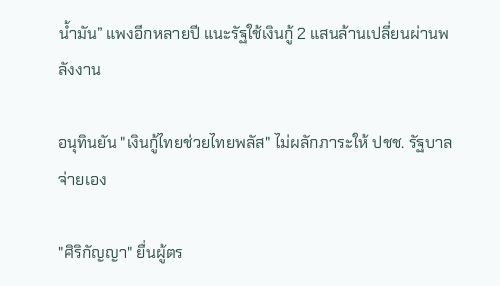น้ำมัน” แพงอีกหลายปี แนะรัฐใช้เงินกู้ 2 แสนล้านเปลี่ยนผ่านพลังงาน

อนุทินยัน "เงินกู้ไทยช่วยไทยพลัส" ไม่ผลักภาระให้ ปชช. รัฐบาลจ่ายเอง

"ศิริกัญญา" ยื่นผู้ตร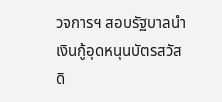วจการฯ สอบรัฐบาลนำเงินกู้อุดหนุนบัตรสวัสดิ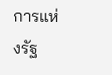การแห่งรัฐ